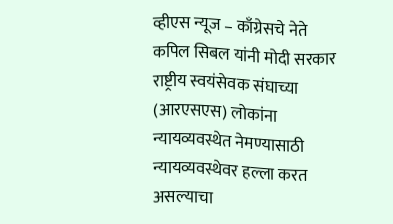व्हीएस न्यूज – काँग्रेसचे नेते कपिल सिबल यांनी मोदी सरकार राष्ट्रीय स्वयंसेवक संघाच्या (आरएसएस) लोकांना न्यायव्यवस्थेत नेमण्यासाठी न्यायव्यवस्थेवर हल्ला करत असल्याचा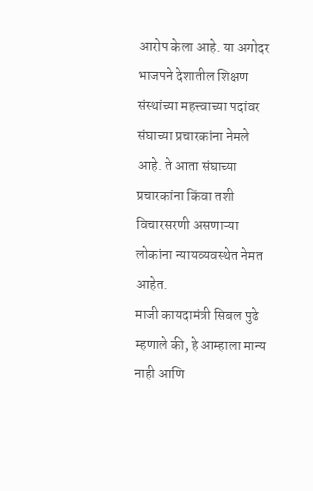आरोप केला आहे. या अगोदर भाजपने देशातील शिक्षण संस्थांच्या महत्त्वाच्या पदांवर संघाच्या प्रचारकांना नेमले आहे. ते आता संघाच्या प्रचारकांना किंवा तशी विचारसरणी असणाऱ्या लोकांना न्यायव्यवस्थेत नेमत आहेत.
माजी कायदामंत्री सिबल पुढे म्हणाले की, हे आम्हाला मान्य नाही आणि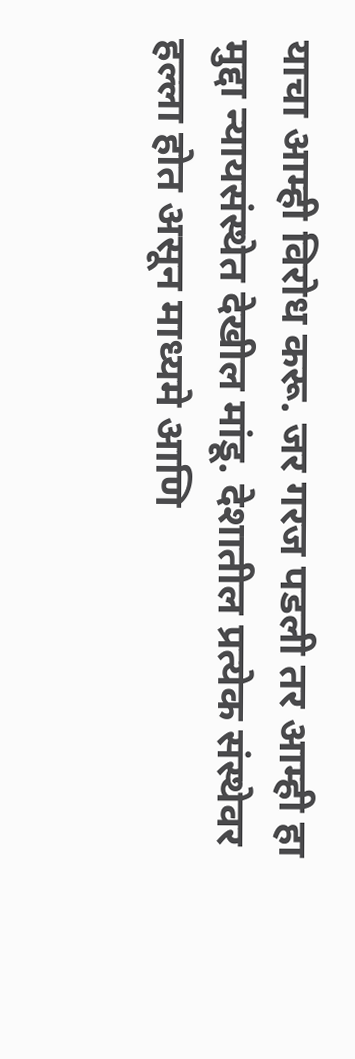याचा आम्ही विरोध करू. जर गरज पडली तर आम्ही हा मुद्दा न्यायसंस्थेत देखील मांडू. देशातील प्रत्येक संस्थेवर हल्ला होत असून माध्यमे आणि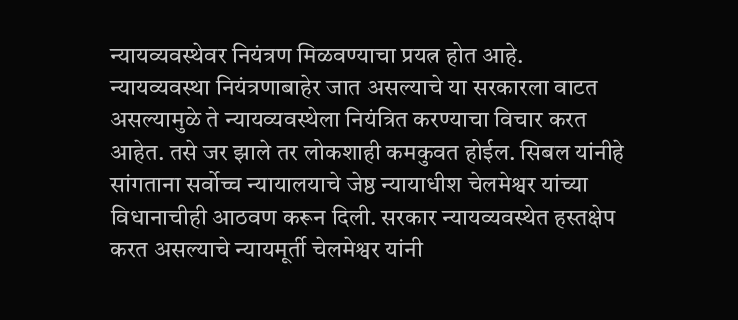न्यायव्यवस्थेवर नियंत्रण मिळवण्याचा प्रयत्न होत आहे. न्यायव्यवस्था नियंत्रणाबाहेर जात असल्याचे या सरकारला वाटत असल्यामुळे ते न्यायव्यवस्थेला नियंत्रित करण्याचा विचार करत आहेत. तसे जर झाले तर लोकशाही कमकुवत होईल. सिबल यांनीहे सांगताना सर्वोच्च न्यायालयाचे जेष्ठ न्यायाधीश चेलमेश्वर यांच्या विधानाचीही आठवण करून दिली. सरकार न्यायव्यवस्थेत हस्तक्षेप करत असल्याचे न्यायमूर्ती चेलमेश्वर यांनी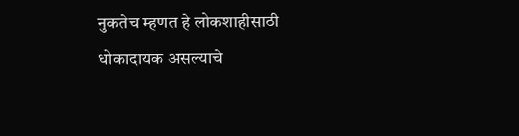नुकतेच म्हणत हे लोकशाहीसाठी धोकादायक असल्याचे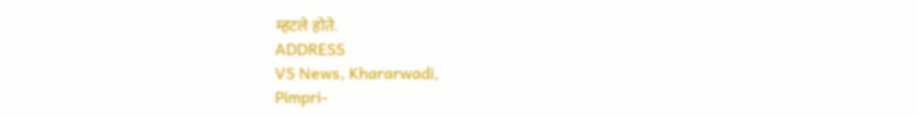म्हटले होते.
ADDRESS
VS News, Khararwadi,
Pimpri-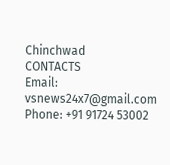Chinchwad
CONTACTS
Email: vsnews24x7@gmail.com
Phone: +91 91724 53002